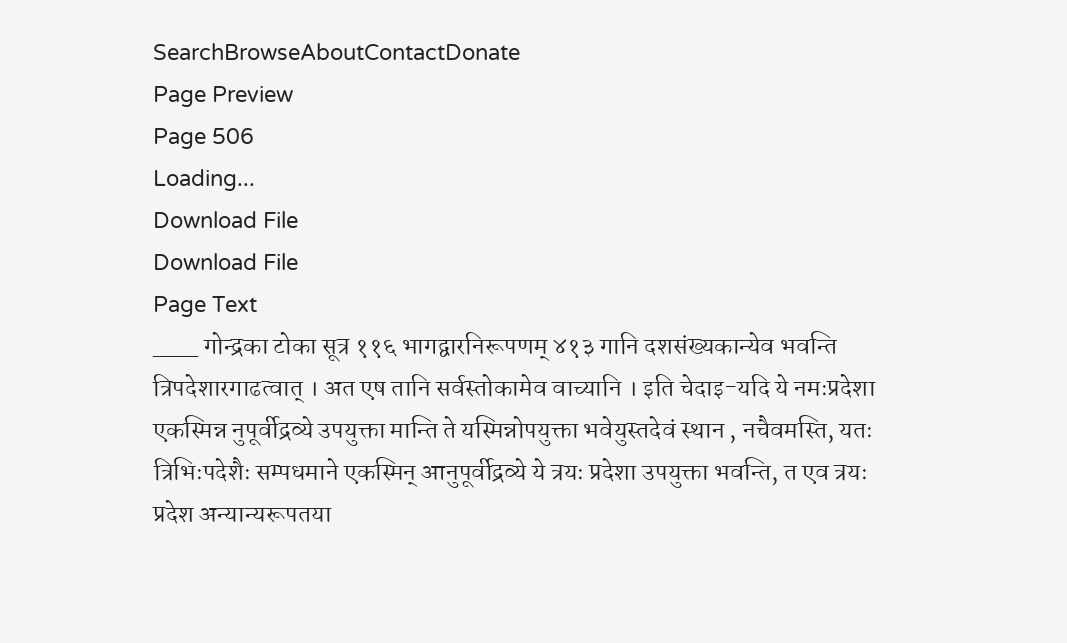SearchBrowseAboutContactDonate
Page Preview
Page 506
Loading...
Download File
Download File
Page Text
___ गोन्द्रका टोका सूत्र ११६ भागद्वारनिरूपणम् ४१३ गानि दशसंख्यकान्येव भवन्ति त्रिपदेशारगाढत्वात् । अत एष तानि सर्वस्तोकामेव वाच्यानि । इति चेदाइ-यदि ये नमःप्रदेशा एकस्मिन्न नुपूर्वीद्रव्ये उपयुक्ता मान्ति ते यस्मिन्नोपयुक्ता भवेयुस्तदेवं स्थान , नचैवमस्ति, यतः त्रिभिःपदेशैः सम्पधमाने एकस्मिन् आनुपूर्वीद्रव्ये ये त्रयः प्रदेशा उपयुक्ता भवन्ति, त एव त्रयः प्रदेश अन्यान्यरूपतया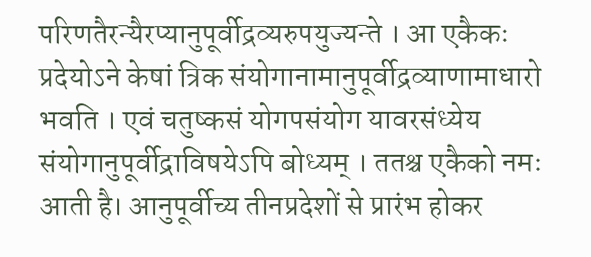परिणतैरन्यैरप्यानुपूर्वीद्रव्यरुपयुज्यन्ते । आ एकैकः प्रदेयोऽने केषां त्रिक संयोगानामानुपूर्वीद्रव्याणामाधारो भवति । एवं चतुष्कसं योगपसंयोग यावरसंध्येय संयोगानुपूर्वीद्राविषयेऽपि बोध्यम् । ततश्च एकैको नमः आती है। आनुपूर्वीच्य तीनप्रदेशों से प्रारंभ होकर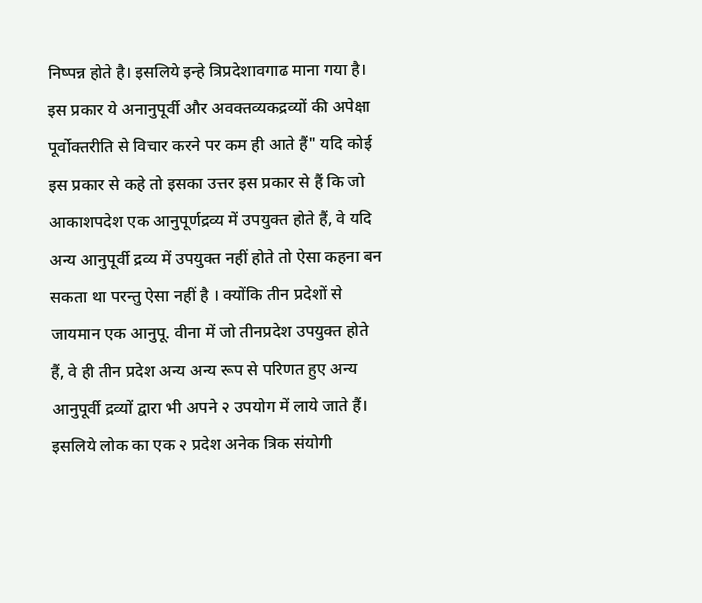निष्पन्न होते है। इसलिये इन्हे त्रिप्रदेशावगाढ माना गया है। इस प्रकार ये अनानुपूर्वी और अवक्तव्यकद्रव्यों की अपेक्षा पूर्वोक्तरीति से विचार करने पर कम ही आते हैं" यदि कोई इस प्रकार से कहे तो इसका उत्तर इस प्रकार से हैं कि जो आकाशपदेश एक आनुपूर्णद्रव्य में उपयुक्त होते हैं, वे यदि अन्य आनुपूर्वी द्रव्य में उपयुक्त नहीं होते तो ऐसा कहना बन सकता था परन्तु ऐसा नहीं है । क्योंकि तीन प्रदेशों से जायमान एक आनुपू. वीना में जो तीनप्रदेश उपयुक्त होते हैं, वे ही तीन प्रदेश अन्य अन्य रूप से परिणत हुए अन्य आनुपूर्वी द्रव्यों द्वारा भी अपने २ उपयोग में लाये जाते हैं। इसलिये लोक का एक २ प्रदेश अनेक त्रिक संयोगी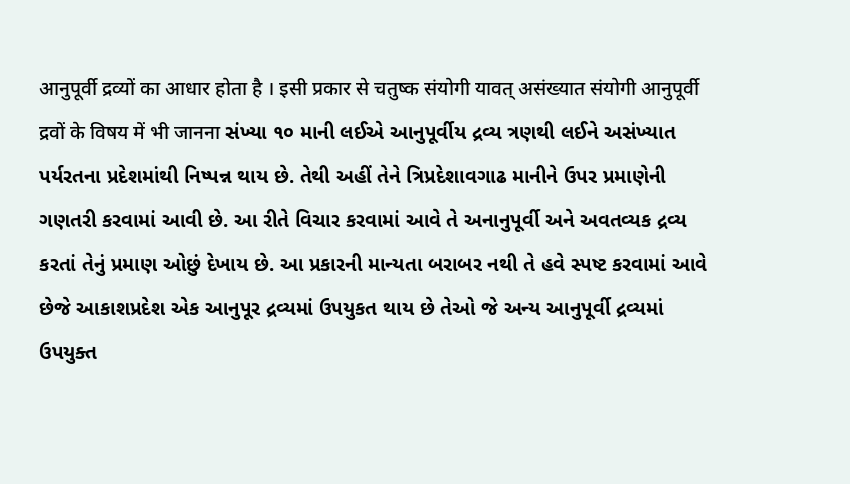आनुपूर्वी द्रव्यों का आधार होता है । इसी प्रकार से चतुष्क संयोगी यावत् असंख्यात संयोगी आनुपूर्वी द्रवों के विषय में भी जानना સંખ્યા ૧૦ માની લઈએ આનુપૂર્વીય દ્રવ્ય ત્રણથી લઈને અસંખ્યાત પર્યરતના પ્રદેશમાંથી નિષ્પન્ન થાય છે. તેથી અહીં તેને ત્રિપ્રદેશાવગાઢ માનીને ઉપર પ્રમાણેની ગણતરી કરવામાં આવી છે. આ રીતે વિચાર કરવામાં આવે તે અનાનુપૂર્વી અને અવતવ્યક દ્રવ્ય કરતાં તેનું પ્રમાણ ઓછું દેખાય છે. આ પ્રકારની માન્યતા બરાબર નથી તે હવે સ્પષ્ટ કરવામાં આવે છેજે આકાશપ્રદેશ એક આનુપૂર દ્રવ્યમાં ઉપયુકત થાય છે તેઓ જે અન્ય આનુપૂર્વી દ્રવ્યમાં ઉપયુક્ત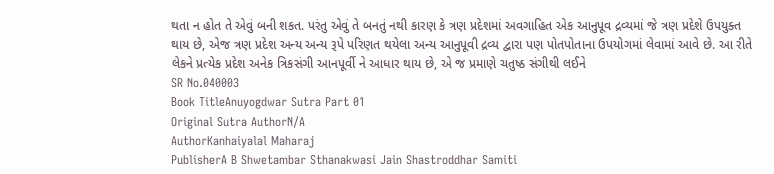થતા ન હોત તે એવું બની શકત. પરંતુ એવું તે બનતું નથી કારણ કે ત્રણ પ્રદેશમાં અવગાહિત એક આનુપૂવ દ્રવ્યમાં જે ત્રણ પ્રદેશે ઉપયુક્ત થાય છે, એજ ત્રણ પ્રદેશ અન્ય અન્ય રૂપે પરિણત થયેલા અન્ય આનુપૂવી દ્રવ્ય દ્વારા પણ પોતપોતાના ઉપયોગમાં લેવામાં આવે છે. આ રીતે લેકને પ્રત્યેક પ્રદેશ અનેક ત્રિકસંગી આનપૂર્વી ને આધાર થાય છે, એ જ પ્રમાણે ચતુષ્ઠ સંગીથી લઈને
SR No.040003
Book TitleAnuyogdwar Sutra Part 01
Original Sutra AuthorN/A
AuthorKanhaiyalal Maharaj
PublisherA B Shwetambar Sthanakwasi Jain Shastroddhar Samiti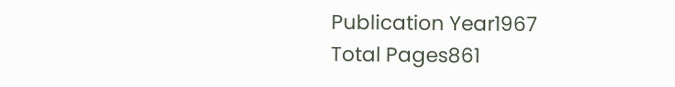Publication Year1967
Total Pages861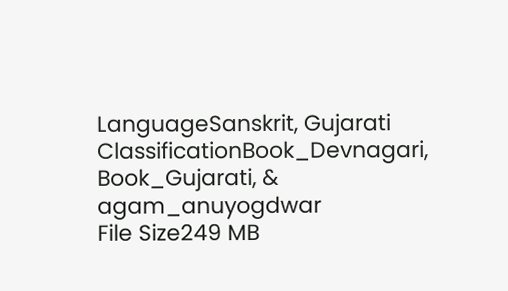LanguageSanskrit, Gujarati
ClassificationBook_Devnagari, Book_Gujarati, & agam_anuyogdwar
File Size249 MB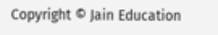Copyright © Jain Education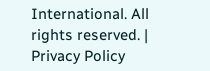International. All rights reserved. | Privacy Policy